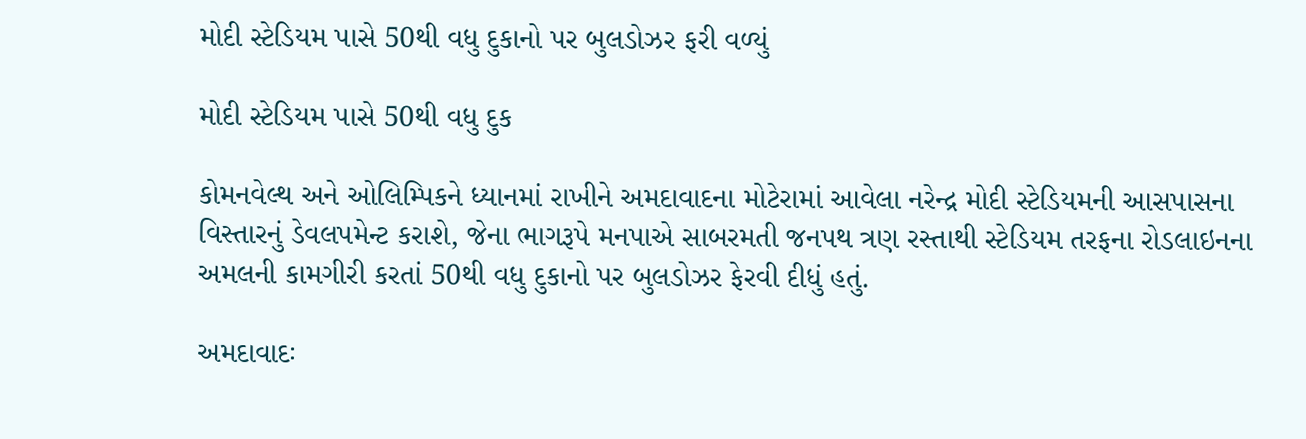મોદી સ્ટેડિયમ પાસે 50થી વધુ દુકાનો પર બુલડોઝર ફરી વળ્યું

મોદી સ્ટેડિયમ પાસે 50થી વધુ દુક

કોમનવેલ્થ અને ઓલિમ્પિકને ધ્યાનમાં રાખીને અમદાવાદના મોટેરામાં આવેલા નરેન્દ્ર મોદી સ્ટેડિયમની આસપાસના વિસ્તારનું ડેવલપમેન્ટ કરાશે, જેના ભાગરૂપે મનપાએ સાબરમતી જનપથ ત્રણ રસ્તાથી સ્ટેડિયમ તરફના રોડલાઇનના અમલની કામગીરી કરતાં 50થી વધુ દુકાનો પર બુલડોઝર ફેરવી દીધું હતું.

અમદાવાદઃ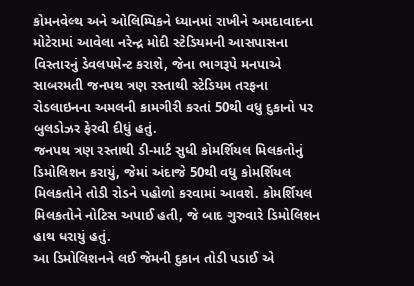કોમનવેલ્થ અને ઓલિમ્પિકને ધ્યાનમાં રાખીને અમદાવાદના મોટેરામાં આવેલા નરેન્દ્ર મોદી સ્ટેડિયમની આસપાસના વિસ્તારનું ડેવલપમેન્ટ કરાશે, જેના ભાગરૂપે મનપાએ સાબરમતી જનપથ ત્રણ રસ્તાથી સ્ટેડિયમ તરફના રોડલાઇનના અમલની કામગીરી કરતાં 50થી વધુ દુકાનો પર બુલડોઝર ફેરવી દીધું હતું.
જનપથ ત્રણ રસ્તાથી ડી-માર્ટ સુધી કોમર્શિયલ મિલકતોનું ડિમોલિશન કરાયું, જેમાં અંદાજે 50થી વધુ કોમર્શિયલ મિલકતોને તોડી રોડને પહોળો કરવામાં આવશે. કોમર્શિયલ મિલકતોને નોટિસ અપાઈ હતી, જે બાદ ગુરુવારે ડિમોલિશન હાથ ધરાયું હતું.
આ ડિમોલિશનને લઈ જેમની દુકાન તોડી પડાઈ એ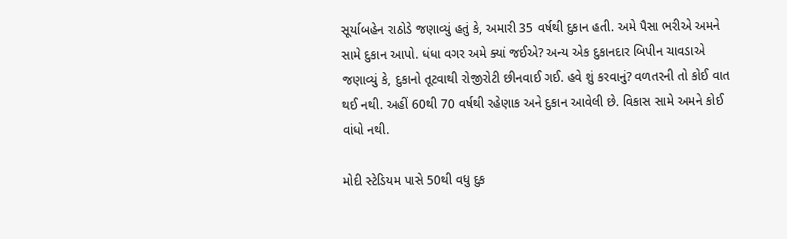સૂર્યાબહેન રાઠોડે જણાવ્યું હતું કે, અમારી 35 વર્ષથી દુકાન હતી. અમે પૈસા ભરીએ અમને સામે દુકાન આપો. ધંધા વગર અમે ક્યાં જઈએ? અન્ય એક દુકાનદાર બિપીન ચાવડાએ જણાવ્યું કે, દુકાનો તૂટવાથી રોજીરોટી છીનવાઈ ગઈ. હવે શું કરવાનું? વળતરની તો કોઈ વાત થઈ નથી. અહીં 60થી 70 વર્ષથી રહેણાક અને દુકાન આવેલી છે. વિકાસ સામે અમને કોઈ વાંધો નથી.

મોદી સ્ટેડિયમ પાસે 50થી વધુ દુક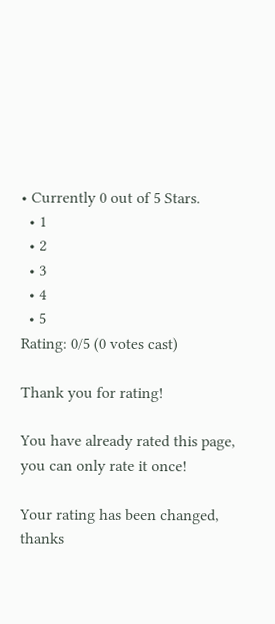• Currently 0 out of 5 Stars.
  • 1
  • 2
  • 3
  • 4
  • 5
Rating: 0/5 (0 votes cast)

Thank you for rating!

You have already rated this page, you can only rate it once!

Your rating has been changed, thanks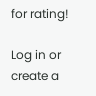for rating!

Log in or create a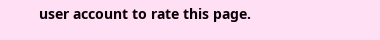user account to rate this page.